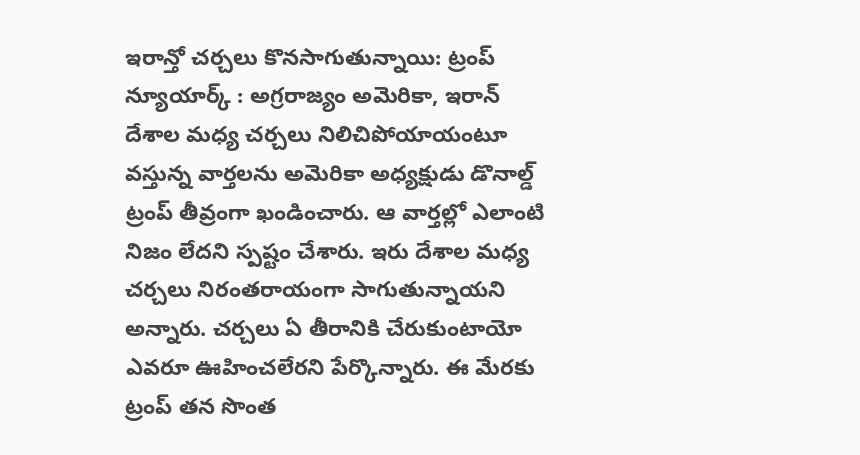ఇరాన్తో చర్చలు కొనసాగుతున్నాయి: ట్రంప్
న్యూయార్క్ : అగ్రరాజ్యం అమెరికా, ఇరాన్ దేశాల మధ్య చర్చలు నిలిచిపోయాయంటూ వస్తున్న వార్తలను అమెరికా అధ్యక్షుడు డొనాల్డ్ ట్రంప్ తీవ్రంగా ఖండించారు. ఆ వార్తల్లో ఎలాంటి నిజం లేదని స్పష్టం చేశారు. ఇరు దేశాల మధ్య చర్చలు నిరంతరాయంగా సాగుతున్నాయని అన్నారు. చర్చలు ఏ తీరానికి చేరుకుంటాయో ఎవరూ ఊహించలేరని పేర్కొన్నారు. ఈ మేరకు ట్రంప్ తన సొంత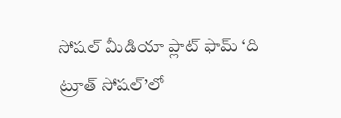సోషల్ మీడియా ప్లాట్ ఫామ్ ‘ది ట్రూత్ సోషల్’లో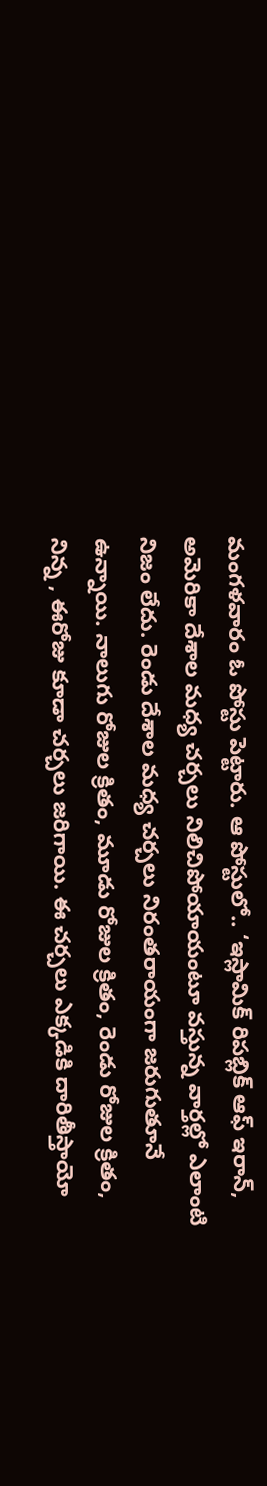మంగళవారం ఓ పోస్టు పెట్టారు. ఆ పోస్టులో.. ‘ఇస్లామిక్ రిపబ్లిక్ ఆఫ్ ఇరాన్, అమెరికా దేశాల మధ్య చర్చలు నిలిచిపోయాయంటూ వస్తున్న వార్తల్లో ఎలాంటి నిజం లేదు. రెండు దేశాల మధ్య చర్చలు నిరంతరాయంగా జరుగుతూనే ఉన్నాయి. నాలుగు రోజుల క్రితం, మూడు రోజుల క్రితం, రెండు రోజుల క్రితం, నిన్న , ఈరోజు కూడా చర్చలు జరిగాయి. ఈ చర్చలు ఎక్కడికి దారితీస్తాయో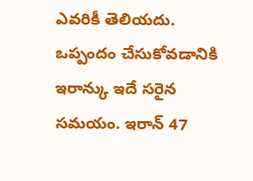ఎవరికీ తెలియదు. ఒప్పందం చేసుకోవడానికి ఇరాన్కు ఇదే సరైన సమయం. ఇరాన్ 47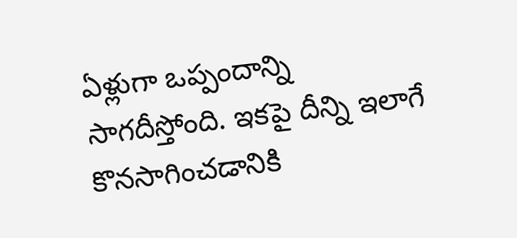ఏళ్లుగా ఒప్పందాన్ని సాగదీస్తోంది. ఇకపై దీన్ని ఇలాగే కొనసాగించడానికి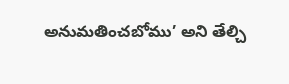అనుమతించబోము’ అని తేల్చి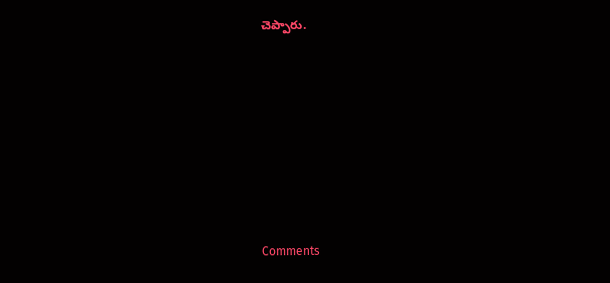చెప్పారు.










Comments